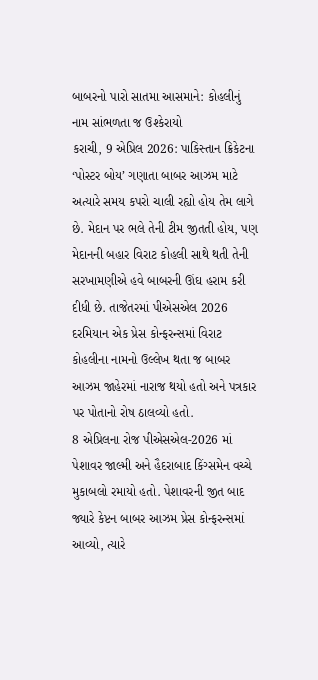બાબરનો પારો સાતમા આસમાને: કોહલીનું નામ સાંભળતા જ ઉશ્કેરાયો
કરાચી, 9 એપ્રિલ 2026: પાકિસ્તાન ક્રિકેટના ‘પોસ્ટર બોય’ ગણાતા બાબર આઝમ માટે અત્યારે સમય કપરો ચાલી રહ્યો હોય તેમ લાગે છે. મેદાન પર ભલે તેની ટીમ જીતતી હોય, પણ મેદાનની બહાર વિરાટ કોહલી સાથે થતી તેની સરખામણીએ હવે બાબરની ઊંઘ હરામ કરી દીધી છે. તાજેતરમાં પીએસએલ 2026 દરમિયાન એક પ્રેસ કોન્ફરન્સમાં વિરાટ કોહલીના નામનો ઉલ્લેખ થતા જ બાબર આઝમ જાહેરમાં નારાજ થયો હતો અને પત્રકાર પર પોતાનો રોષ ઠાલવ્યો હતો.
8 એપ્રિલના રોજ પીએસએલ-2026 માં પેશાવર જાલ્મી અને હૈદરાબાદ કિંગ્સમેન વચ્ચે મુકાબલો રમાયો હતો. પેશાવરની જીત બાદ જ્યારે કેપ્ટન બાબર આઝમ પ્રેસ કોન્ફરન્સમાં આવ્યો, ત્યારે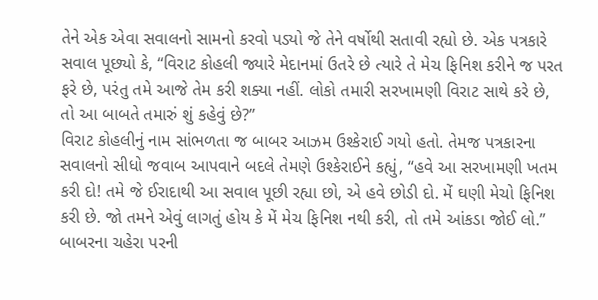તેને એક એવા સવાલનો સામનો કરવો પડ્યો જે તેને વર્ષોથી સતાવી રહ્યો છે. એક પત્રકારે સવાલ પૂછ્યો કે, “વિરાટ કોહલી જ્યારે મેદાનમાં ઉતરે છે ત્યારે તે મેચ ફિનિશ કરીને જ પરત ફરે છે, પરંતુ તમે આજે તેમ કરી શક્યા નહીં. લોકો તમારી સરખામણી વિરાટ સાથે કરે છે, તો આ બાબતે તમારું શું કહેવું છે?”
વિરાટ કોહલીનું નામ સાંભળતા જ બાબર આઝમ ઉશ્કેરાઈ ગયો હતો. તેમજ પત્રકારના સવાલનો સીધો જવાબ આપવાને બદલે તેમણે ઉશ્કેરાઈને કહ્યું, “હવે આ સરખામણી ખતમ કરી દો! તમે જે ઈરાદાથી આ સવાલ પૂછી રહ્યા છો, એ હવે છોડી દો. મેં ઘણી મેચો ફિનિશ કરી છે. જો તમને એવું લાગતું હોય કે મેં મેચ ફિનિશ નથી કરી, તો તમે આંકડા જોઈ લો.” બાબરના ચહેરા પરની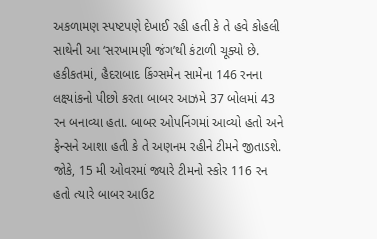અકળામણ સ્પષ્ટપણે દેખાઈ રહી હતી કે તે હવે કોહલી સાથેની આ ‘સરખામણી જંગ’થી કંટાળી ચૂક્યો છે.
હકીકતમાં, હૈદરાબાદ કિંગ્સમેન સામેના 146 રનના લક્ષ્યાંકનો પીછો કરતા બાબર આઝમે 37 બોલમાં 43 રન બનાવ્યા હતા. બાબર ઓપનિંગમાં આવ્યો હતો અને ફેન્સને આશા હતી કે તે અણનમ રહીને ટીમને જીતાડશે. જોકે, 15 મી ઓવરમાં જ્યારે ટીમનો સ્કોર 116 રન હતો ત્યારે બાબર આઉટ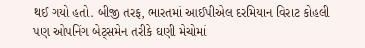થઈ ગયો હતો. બીજી તરફ, ભારતમાં આઈપીએલ દરમિયાન વિરાટ કોહલી પણ ઓપનિંગ બેટ્સમેન તરીકે ઘણી મેચોમાં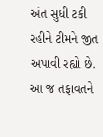અંત સુધી ટકી રહીને ટીમને જીત અપાવી રહ્યો છે. આ જ તફાવતને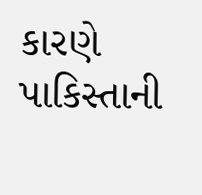કારણે પાકિસ્તાની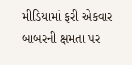મીડિયામાં ફરી એકવાર બાબરની ક્ષમતા પર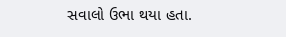સવાલો ઉભા થયા હતા.